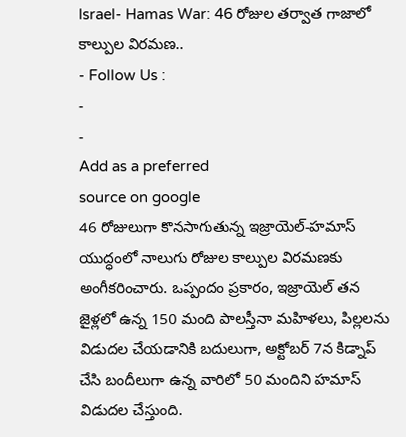Israel- Hamas War: 46 రోజుల తర్వాత గాజాలో కాల్పుల విరమణ..
- Follow Us :
-
-
Add as a preferred
source on google
46 రోజులుగా కొనసాగుతున్న ఇజ్రాయెల్-హమాస్ యుద్ధంలో నాలుగు రోజుల కాల్పుల విరమణకు అంగీకరించారు. ఒప్పందం ప్రకారం, ఇజ్రాయెల్ తన జైళ్లలో ఉన్న 150 మంది పాలస్తీనా మహిళలు, పిల్లలను విడుదల చేయడానికి బదులుగా, అక్టోబర్ 7న కిడ్నాప్ చేసి బందీలుగా ఉన్న వారిలో 50 మందిని హమాస్ విడుదల చేస్తుంది.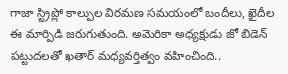గాజా స్ట్రిప్లో కాల్పుల విరమణ సమయంలో బందీలు, ఖైదీల ఈ మార్పిడి జరుగుతుంది. అమెరికా అధ్యక్షుడు జో బిడెన్ పట్టుదలతో ఖతార్ మధ్యవర్తిత్వం వహించింది..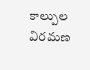కాల్పుల విరమణ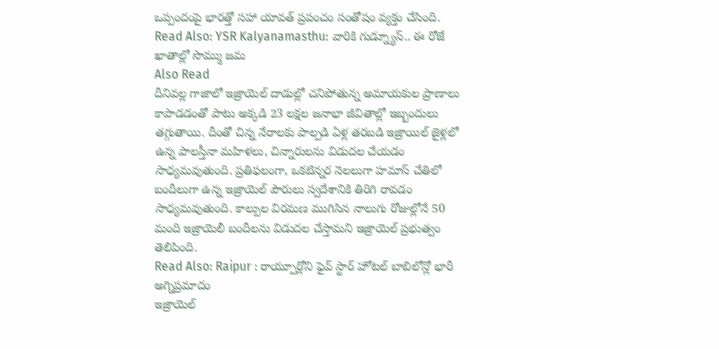ఒప్పందంపై భారత్తో సహా యావత్ ప్రపంచం సంతోషం వ్యక్తం చేసింది.
Read Also: YSR Kalyanamasthu: వారికి గుడ్న్యూస్.. ఈ రోజే ఖాతాల్లో సొమ్ము జమ
Also Read
దీనివల్ల గాజాలో ఇజ్రాయెల్ దాడుల్లో చనిపోతున్న అమాయకుల ప్రాణాలు కాపాడడంతో పాటు అక్కడి 23 లక్షల జనాభా జీవితాల్లో ఇబ్బందులు తగ్గుతాయి. దీంతో చిన్న నేరాలకు పాల్పడి ఏళ్ల తరబడి ఇజ్రాయిల్ జైళ్లలో ఉన్న పాలస్తీనా మహిళలు, చిన్నారులను విడుదల చేయడం సాధ్యమవుతుంది. ప్రతిఫలంగా, ఒకటిన్నర నెలలుగా హమాస్ చేతిలో బందీలుగా ఉన్న ఇజ్రాయెల్ పౌరులు స్వదేశానికి తిరిగి రావడం సాధ్యమవుతుంది. కాల్పుల విరమణ ముగిసిన నాలుగు రోజుల్లోనే 50 మంది ఇజ్రాయెలీ బందీలను విడుదల చేస్తామని ఇజ్రాయెల్ ప్రభుత్వం తెలిపింది.
Read Also: Raipur : రాయ్పూర్లోని ఫైవ్ స్టార్ హోటల్ బాబిలోన్లో భారీ అగ్నిప్రమాదం
ఇజ్రాయెల్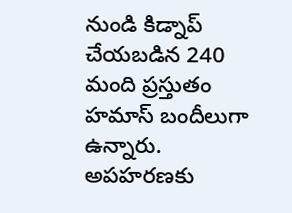నుండి కిడ్నాప్ చేయబడిన 240 మంది ప్రస్తుతం హమాస్ బందీలుగా ఉన్నారు. అపహరణకు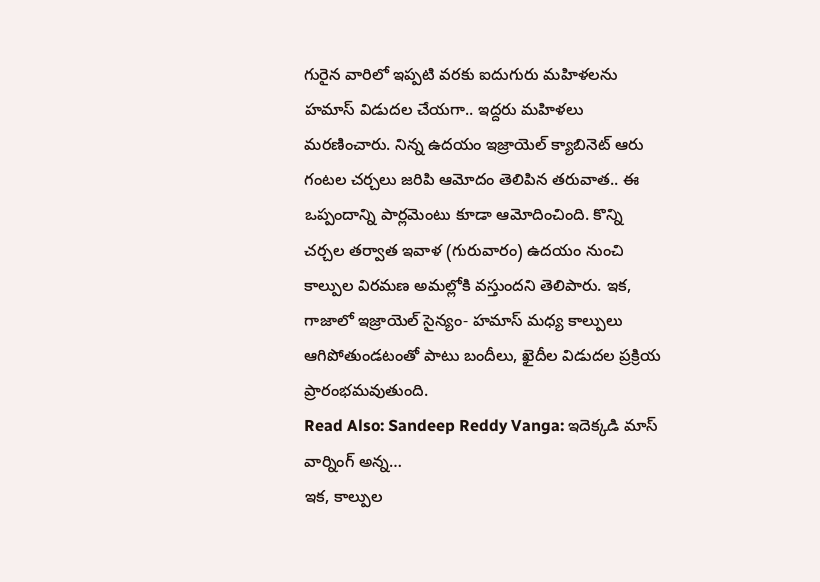గురైన వారిలో ఇప్పటి వరకు ఐదుగురు మహిళలను హమాస్ విడుదల చేయగా.. ఇద్దరు మహిళలు మరణించారు. నిన్న ఉదయం ఇజ్రాయెల్ క్యాబినెట్ ఆరు గంటల చర్చలు జరిపి ఆమోదం తెలిపిన తరువాత.. ఈ ఒప్పందాన్ని పార్లమెంటు కూడా ఆమోదించింది. కొన్ని చర్చల తర్వాత ఇవాళ (గురువారం) ఉదయం నుంచి కాల్పుల విరమణ అమల్లోకి వస్తుందని తెలిపారు. ఇక, గాజాలో ఇజ్రాయెల్ సైన్యం- హమాస్ మధ్య కాల్పులు ఆగిపోతుండటంతో పాటు బందీలు, ఖైదీల విడుదల ప్రక్రియ ప్రారంభమవుతుంది.
Read Also: Sandeep Reddy Vanga: ఇదెక్కడి మాస్ వార్నింగ్ అన్న…
ఇక, కాల్పుల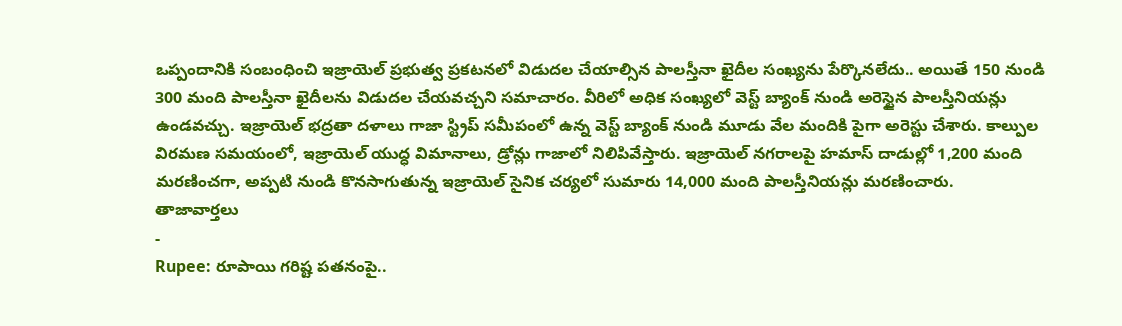ఒప్పందానికి సంబంధించి ఇజ్రాయెల్ ప్రభుత్వ ప్రకటనలో విడుదల చేయాల్సిన పాలస్తీనా ఖైదీల సంఖ్యను పేర్కొనలేదు.. అయితే 150 నుండి 300 మంది పాలస్తీనా ఖైదీలను విడుదల చేయవచ్చని సమాచారం. వీరిలో అధిక సంఖ్యలో వెస్ట్ బ్యాంక్ నుండి అరెస్టైన పాలస్తీనియన్లు ఉండవచ్చు. ఇజ్రాయెల్ భద్రతా దళాలు గాజా స్ట్రిప్ సమీపంలో ఉన్న వెస్ట్ బ్యాంక్ నుండి మూడు వేల మందికి పైగా అరెస్టు చేశారు. కాల్పుల విరమణ సమయంలో, ఇజ్రాయెల్ యుద్ధ విమానాలు, డ్రోన్లు గాజాలో నిలిపివేస్తారు. ఇజ్రాయెల్ నగరాలపై హమాస్ దాడుల్లో 1,200 మంది మరణించగా, అప్పటి నుండి కొనసాగుతున్న ఇజ్రాయెల్ సైనిక చర్యలో సుమారు 14,000 మంది పాలస్తీనియన్లు మరణించారు.
తాజావార్తలు
-
Rupee: రూపాయి గరిష్ట పతనంపై..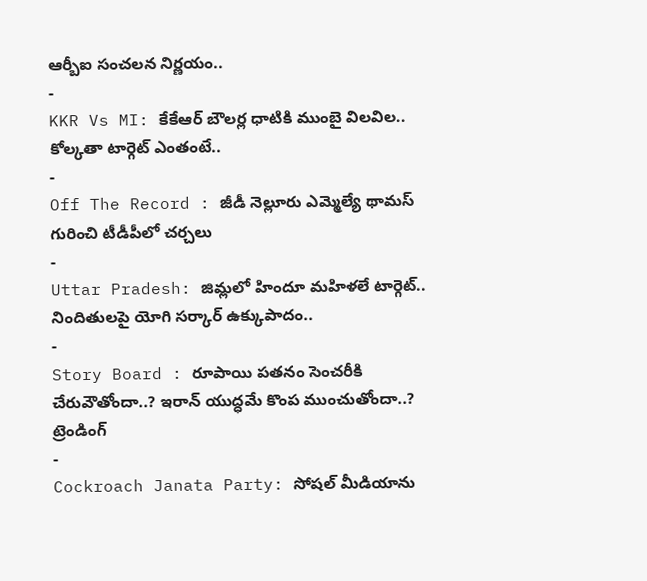ఆర్బీఐ సంచలన నిర్ణయం..
-
KKR Vs MI: కేకేఆర్ బౌలర్ల ధాటికి ముంబై విలవిల.. కోల్కతా టార్గెట్ ఎంతంటే..
-
Off The Record : జీడీ నెల్లూరు ఎమ్మెల్యే థామస్ గురించి టీడీపీలో చర్చలు
-
Uttar Pradesh: జిమ్లలో హిందూ మహిళలే టార్గెట్.. నిందితులపై యోగి సర్కార్ ఉక్కుపాదం..
-
Story Board : రూపాయి పతనం సెంచరీకి చేరువౌతోందా..? ఇరాన్ యుద్ధమే కొంప ముంచుతోందా..?
ట్రెండింగ్
-
Cockroach Janata Party: సోషల్ మీడియాను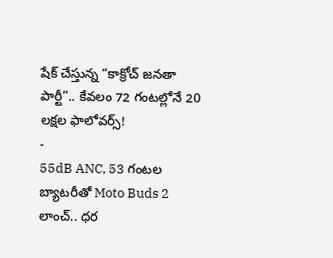షేక్ చేస్తున్న “కాక్రోచ్ జనతా పార్టీ”.. కేవలం 72 గంటల్లోనే 20 లక్షల ఫాలోవర్స్!
-
55dB ANC, 53 గంటల బ్యాటరీతో Moto Buds 2 లాంచ్.. ధర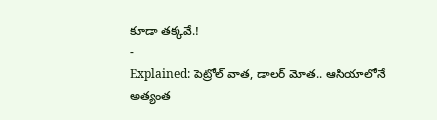కూడా తక్కవే.!
-
Explained: పెట్రోల్ వాత, డాలర్ మోత.. ఆసియాలోనే అత్యంత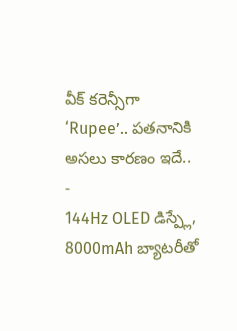వీక్ కరెన్సీగా ‘Rupee’.. పతనానికి అసలు కారణం ఇదే..
-
144Hz OLED డిస్ప్లే, 8000mAh బ్యాటరీతో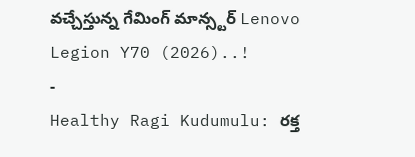వచ్చేస్తున్న గేమింగ్ మాన్స్టర్ Lenovo Legion Y70 (2026)..!
-
Healthy Ragi Kudumulu: రక్త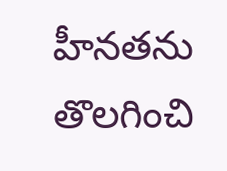హీనతను తొలగించి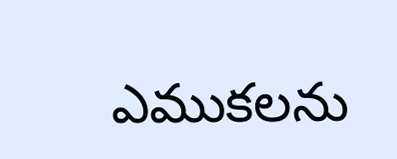ఎముకలను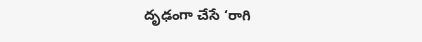దృఢంగా చేసే ‘రాగి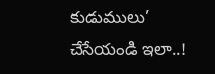కుడుములు’ చేసేయండి ఇలా..!